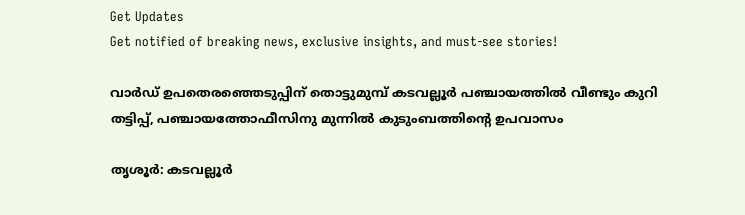Get Updates
Get notified of breaking news, exclusive insights, and must-see stories!

വാര്‍ഡ് ഉപതെരഞ്ഞെടുപ്പിന് തൊട്ടുമുമ്പ് കടവല്ലൂര്‍ പഞ്ചായത്തില്‍ വീണ്ടും കുറി തട്ടിപ്പ്, പഞ്ചായത്തോഫീസിനു മുന്നില്‍ കുടുംബത്തിന്റെ ഉപവാസം

തൃശൂര്‍: കടവല്ലൂര്‍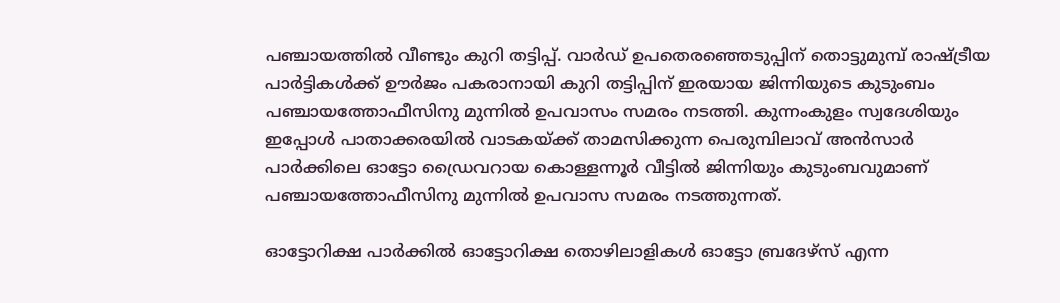പഞ്ചായത്തില്‍ വീണ്ടും കുറി തട്ടിപ്പ്. വാര്‍ഡ് ഉപതെരഞ്ഞെടുപ്പിന് തൊട്ടുമുമ്പ് രാഷ്ട്രീയ പാര്‍ട്ടികള്‍ക്ക് ഊര്‍ജം പകരാനായി കുറി തട്ടിപ്പിന് ഇരയായ ജിന്നിയുടെ കുടുംബം പഞ്ചായത്തോഫീസിനു മുന്നില്‍ ഉപവാസം സമരം നടത്തി. കുന്നംകുളം സ്വദേശിയും ഇപ്പോള്‍ പാതാക്കരയില്‍ വാടകയ്ക്ക് താമസിക്കുന്ന പെരുമ്പിലാവ് അന്‍സാര്‍ പാര്‍ക്കിലെ ഓട്ടോ ഡ്രൈവറായ കൊള്ളന്നൂര്‍ വീട്ടില്‍ ജിന്നിയും കുടുംബവുമാണ് പഞ്ചായത്തോഫീസിനു മുന്നില്‍ ഉപവാസ സമരം നടത്തുന്നത്.

ഓട്ടോറിക്ഷ പാര്‍ക്കില്‍ ഓട്ടോറിക്ഷ തൊഴിലാളികള്‍ ഓട്ടോ ബ്രദേഴ്‌സ് എന്ന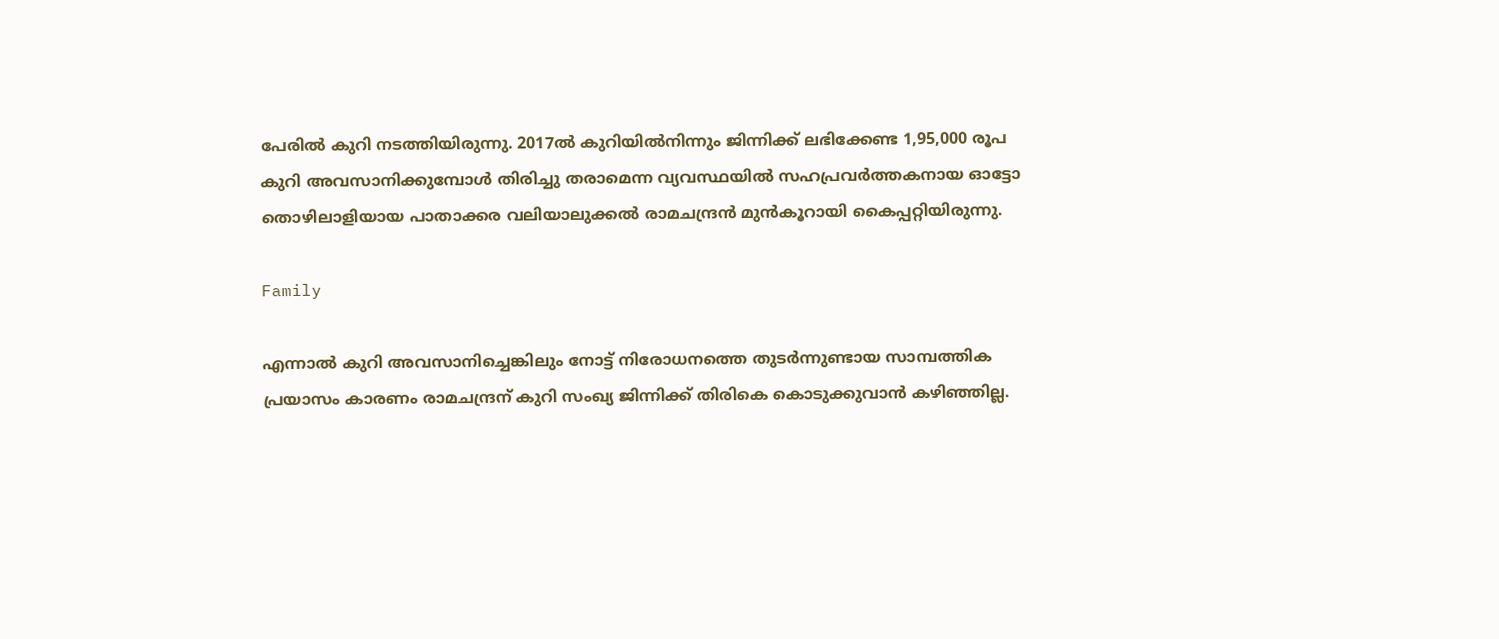പേരില്‍ കുറി നടത്തിയിരുന്നു. 2017ല്‍ കുറിയില്‍നിന്നും ജിന്നിക്ക് ലഭിക്കേണ്ട 1,95,000 രൂപ കുറി അവസാനിക്കുമ്പോള്‍ തിരിച്ചു തരാമെന്ന വ്യവസ്ഥയില്‍ സഹപ്രവര്‍ത്തകനായ ഓട്ടോ തൊഴിലാളിയായ പാതാക്കര വലിയാലുക്കല്‍ രാമചന്ദ്രന്‍ മുന്‍കൂറായി കൈപ്പറ്റിയിരുന്നു.

Family

എന്നാല്‍ കുറി അവസാനിച്ചെങ്കിലും നോട്ട് നിരോധനത്തെ തുടര്‍ന്നുണ്ടായ സാമ്പത്തിക പ്രയാസം കാരണം രാമചന്ദ്രന് കുറി സംഖ്യ ജിന്നിക്ക് തിരികെ കൊടുക്കുവാന്‍ കഴിഞ്ഞില്ല.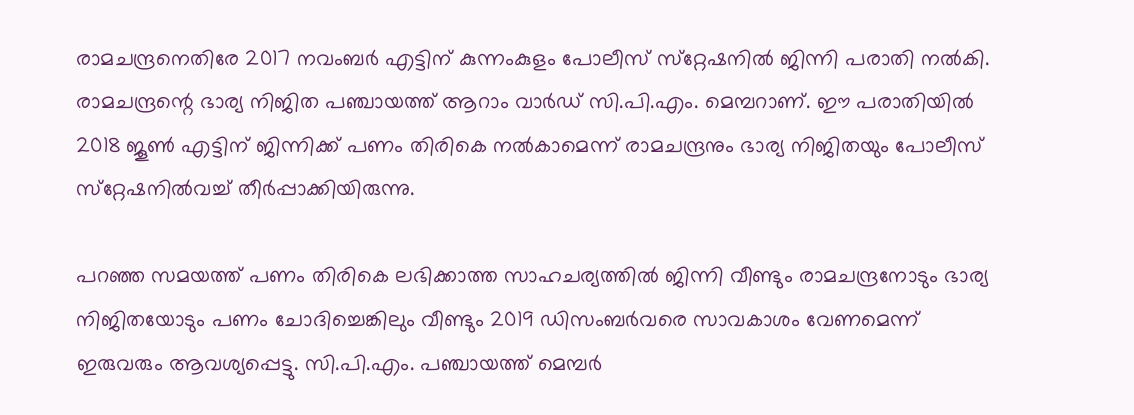രാമചന്ദ്രനെതിരേ 2017 നവംബര്‍ എട്ടിന് കുന്നംകുളം പോലീസ് സ്‌റ്റേഷനില്‍ ജിന്നി പരാതി നല്‍കി. രാമചന്ദ്രന്റെ ഭാര്യ നിജിത പഞ്ചായത്ത് ആറാം വാര്‍ഡ് സി.പി.എം. മെമ്പറാണ്. ഈ പരാതിയില്‍ 2018 ജൂണ്‍ എട്ടിന് ജിന്നിക്ക് പണം തിരികെ നല്‍കാമെന്ന് രാമചന്ദ്രനും ഭാര്യ നിജിതയും പോലീസ് സ്‌റ്റേഷനില്‍വച്ച് തീര്‍പ്പാക്കിയിരുന്നു.

പറഞ്ഞ സമയത്ത് പണം തിരികെ ലഭിക്കാത്ത സാഹചര്യത്തില്‍ ജിന്നി വീണ്ടും രാമചന്ദ്രനോടും ഭാര്യ നിജിതയോടും പണം ചോദിച്ചെങ്കിലും വീണ്ടും 2019 ഡിസംബര്‍വരെ സാവകാശം വേണമെന്ന് ഇരുവരും ആവശ്യപ്പെട്ടു. സി.പി.എം. പഞ്ചായത്ത് മെമ്പര്‍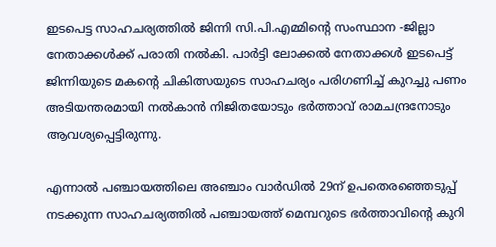ഇടപെട്ട സാഹചര്യത്തില്‍ ജിന്നി സി.പി.എമ്മിന്റെ സംസ്ഥാന -ജില്ലാ നേതാക്കള്‍ക്ക് പരാതി നല്‍കി. പാര്‍ട്ടി ലോക്കല്‍ നേതാക്കള്‍ ഇടപെട്ട് ജിന്നിയുടെ മകന്റെ ചികിത്സയുടെ സാഹചര്യം പരിഗണിച്ച് കുറച്ചു പണം അടിയന്തരമായി നല്‍കാന്‍ നിജിതയോടും ഭര്‍ത്താവ് രാമചന്ദ്രനോടും ആവശ്യപ്പെട്ടിരുന്നു.

എന്നാല്‍ പഞ്ചായത്തിലെ അഞ്ചാം വാര്‍ഡില്‍ 29ന് ഉപതെരഞ്ഞെടുപ്പ് നടക്കുന്ന സാഹചര്യത്തില്‍ പഞ്ചായത്ത് മെമ്പറുടെ ഭര്‍ത്താവിന്റെ കുറി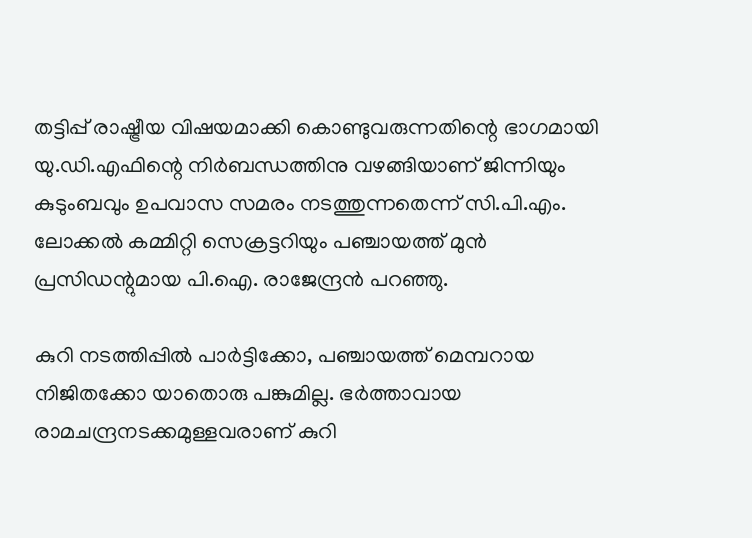തട്ടിപ്പ് രാഷ്ട്രീയ വിഷയമാക്കി കൊണ്ടുവരുന്നതിന്റെ ഭാഗമായി യു.ഡി.എഫിന്റെ നിര്‍ബന്ധത്തിനു വഴങ്ങിയാണ് ജിന്നിയും കുടുംബവും ഉപവാസ സമരം നടത്തുന്നതെന്ന് സി.പി.എം. ലോക്കല്‍ കമ്മിറ്റി സെക്രട്ടറിയും പഞ്ചായത്ത് മുന്‍ പ്രസിഡന്റുമായ പി.ഐ. രാജേന്ദ്രന്‍ പറഞ്ഞു.

കുറി നടത്തിപ്പില്‍ പാര്‍ട്ടിക്കോ, പഞ്ചായത്ത് മെമ്പറായ നിജിതക്കോ യാതൊരു പങ്കുമില്ല. ഭര്‍ത്താവായ രാമചന്ദ്രനടക്കമുള്ളവരാണ് കുറി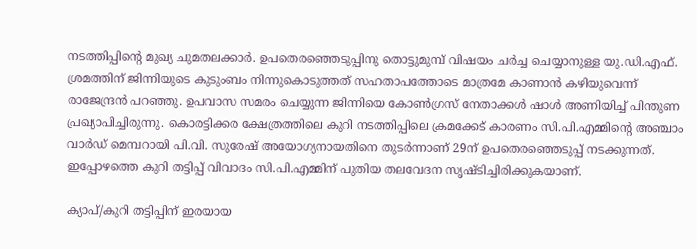നടത്തിപ്പിന്റെ മുഖ്യ ചുമതലക്കാര്‍. ഉപതെരഞ്ഞെടുപ്പിനു തൊട്ടുമുമ്പ് വിഷയം ചര്‍ച്ച ചെയ്യാനുള്ള യു.ഡി.എഫ്. ശ്രമത്തിന് ജിന്നിയുടെ കുടുംബം നിന്നുകൊടുത്തത് സഹതാപത്തോടെ മാത്രമേ കാണാന്‍ കഴിയുവെന്ന് രാജേന്ദ്രന്‍ പറഞ്ഞു. ഉപവാസ സമരം ചെയ്യുന്ന ജിന്നിയെ കോണ്‍ഗ്രസ് നേതാക്കള്‍ ഷാള്‍ അണിയിച്ച് പിന്തുണ പ്രഖ്യാപിച്ചിരുന്നു. കൊരട്ടിക്കര ക്ഷേത്രത്തിലെ കുറി നടത്തിപ്പിലെ ക്രമക്കേട് കാരണം സി.പി.എമ്മിന്റെ അഞ്ചാം വാര്‍ഡ് മെമ്പറായി പി.വി. സുരേഷ് അയോഗ്യനായതിനെ തുടര്‍ന്നാണ് 29ന് ഉപതെരഞ്ഞെടുപ്പ് നടക്കുന്നത്. ഇപ്പോഴത്തെ കുറി തട്ടിപ്പ് വിവാദം സി.പി.എമ്മിന് പുതിയ തലവേദന സൃഷ്ടിച്ചിരിക്കുകയാണ്.

ക്യാപ്/കുറി തട്ടിപ്പിന് ഇരയായ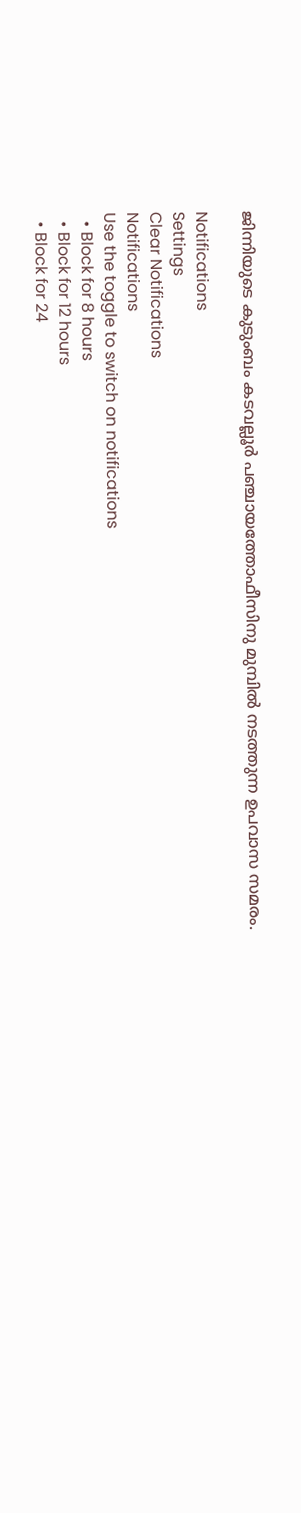ജിന്നിയുടെ കുടുംബം കടവല്ലൂര്‍ പഞ്ചായത്തോഫീസിനു മുമ്പില്‍ നടത്തുന്ന ഉപവാസ സമരം.

Notifications
Settings
Clear Notifications
Notifications
Use the toggle to switch on notifications
  • Block for 8 hours
  • Block for 12 hours
  • Block for 24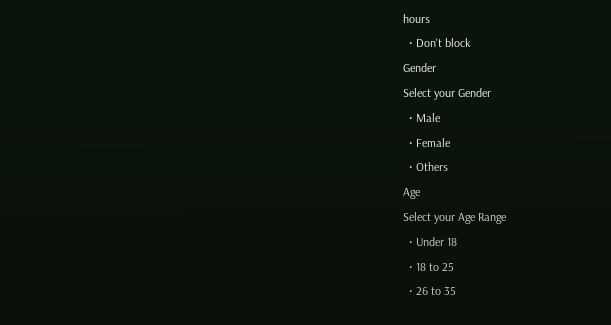hours
  • Don't block
Gender
Select your Gender
  • Male
  • Female
  • Others
Age
Select your Age Range
  • Under 18
  • 18 to 25
  • 26 to 35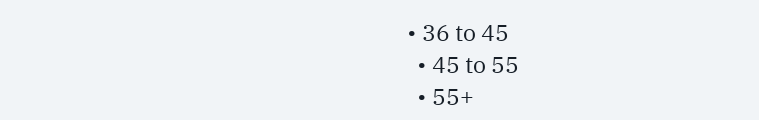• 36 to 45
  • 45 to 55
  • 55+